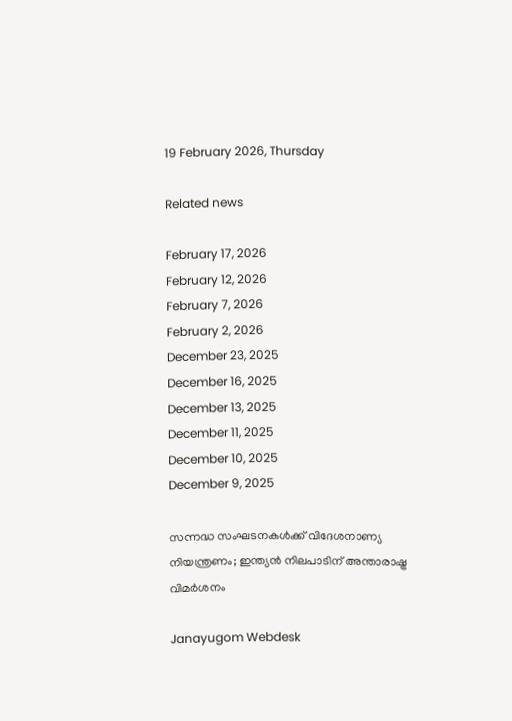19 February 2026, Thursday

Related news

February 17, 2026
February 12, 2026
February 7, 2026
February 2, 2026
December 23, 2025
December 16, 2025
December 13, 2025
December 11, 2025
December 10, 2025
December 9, 2025

സന്നദ്ധ സംഘടനകള്‍ക്ക് വിദേശനാണ്യ നിയന്ത്രണം; ഇന്ത്യന്‍ നിലപാടിന് അന്താരാഷ്ട്ര വിമര്‍ശനം

Janayugom Webdesk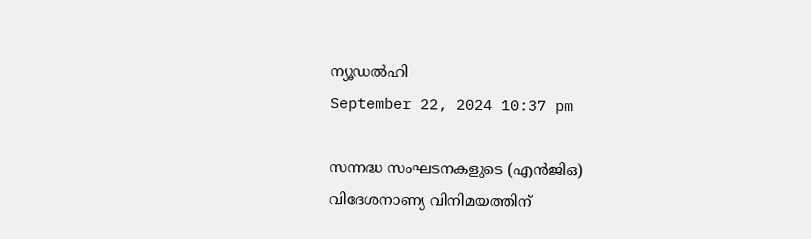ന്യൂഡല്‍ഹി
September 22, 2024 10:37 pm

സന്നദ്ധ സംഘടനകളുടെ (എന്‍ജിഒ) വിദേശനാണ്യ വിനിമയത്തിന്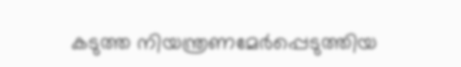കടുത്ത നിയന്ത്രണമേര്‍പ്പെടുത്തിയ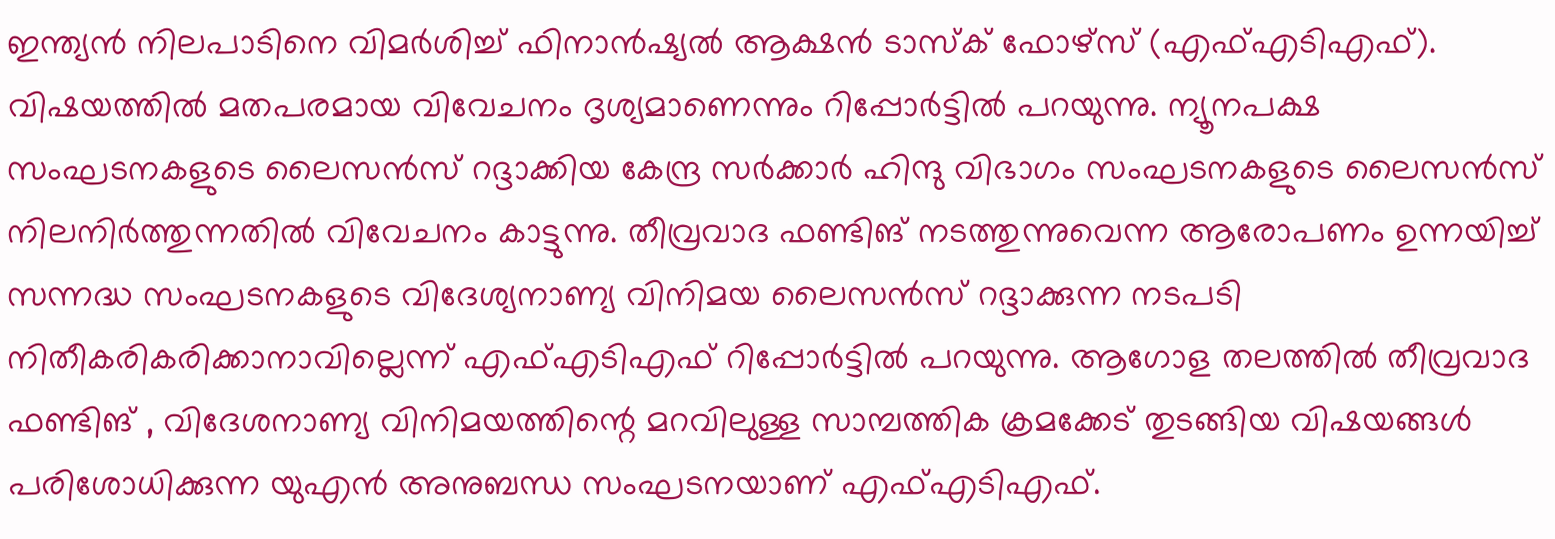ഇന്ത്യന്‍ നിലപാടിനെ വിമര്‍ശിച്ച് ഫിനാന്‍ഷ്യല്‍ ആക്ഷന്‍ ടാസ്ക് ഫോഴ്സ് (എഫ്എടിഎഫ്). വിഷയത്തില്‍ മതപരമായ വിവേചനം ദൃശ്യമാണെന്നും റിപ്പോര്‍ട്ടില്‍ പറയുന്നു. ന്യൂനപക്ഷ സംഘടനകളുടെ ലൈസന്‍സ് റദ്ദാക്കിയ കേന്ദ്ര സര്‍ക്കാര്‍ ഹിന്ദു വിഭാഗം സംഘടനകളുടെ ലൈസന്‍സ് നിലനിര്‍ത്തുന്നതില്‍ വിവേചനം കാട്ടുന്നു. തീവ്രവാദ ഫണ്ടിങ് നടത്തുന്നുവെന്ന ആരോപണം ഉന്നയിച്ച് സന്നദ്ധ സംഘടനകളുടെ വിദേശ്യനാണ്യ വിനിമയ ലൈസന്‍സ് റദ്ദാക്കുന്ന നടപടി നിതീകരികരിക്കാനാവില്ലെന്ന് എഫ്എടിഎഫ് റിപ്പോര്‍ട്ടില്‍ പറയുന്നു. ആഗോള തലത്തില്‍ തീവ്രവാദ ഫണ്ടിങ് , വിദേശനാണ്യ വിനിമയത്തിന്റെ മറവിലുള്ള സാമ്പത്തിക ക്രമക്കേട് തുടങ്ങിയ വിഷയങ്ങള്‍ പരിശോധിക്കുന്ന യുഎന്‍ അനുബന്ധ സംഘടനയാണ് എഫ്എടിഎഫ്.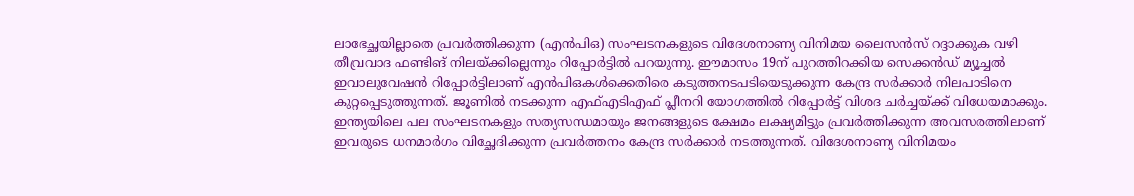ലാഭേച്ഛയില്ലാതെ പ്രവര്‍ത്തിക്കുന്ന (എന്‍പിഒ) സംഘടനകളുടെ വിദേശനാണ്യ വിനിമയ ലൈസന്‍സ് റദ്ദാക്കുക വഴി തീവ്രവാദ ഫണ്ടിങ് നിലയ്ക്കില്ലെന്നും റിപ്പോര്‍ട്ടില്‍ പറയുന്നു. ഈമാസം 19ന് പുറത്തിറക്കിയ സെക്കന്‍ഡ് മ്യൂച്ചല്‍ ഇവാലുവേഷന്‍ റിപ്പോര്‍ട്ടിലാണ് എന്‍പിഒകള്‍ക്കെതിരെ കടുത്തനടപടിയെടുക്കുന്ന കേന്ദ്ര സര്‍ക്കാര്‍ നിലപാടിനെ കുറ്റപ്പെടുത്തുന്നത്. ജൂണില്‍ നടക്കുന്ന എഫ്എടിഎഫ് പ്ലീനറി യോഗത്തില്‍ റിപ്പോര്‍ട്ട് വിശദ ചര്‍ച്ചയ്ക്ക് വിധേയമാക്കും. ഇന്ത്യയിലെ പല സംഘടനകളും സത്യസന്ധമായും ജനങ്ങളുടെ ക്ഷേമം ലക്ഷ്യമിട്ടും പ്രവര്‍ത്തിക്കുന്ന അവസരത്തിലാണ് ഇവരുടെ ധനമാര്‍ഗം വിച്ഛേദിക്കുന്ന പ്രവര്‍ത്തനം കേന്ദ്ര സര്‍ക്കാര്‍ നടത്തുന്നത്. വിദേശനാണ്യ വിനിമയം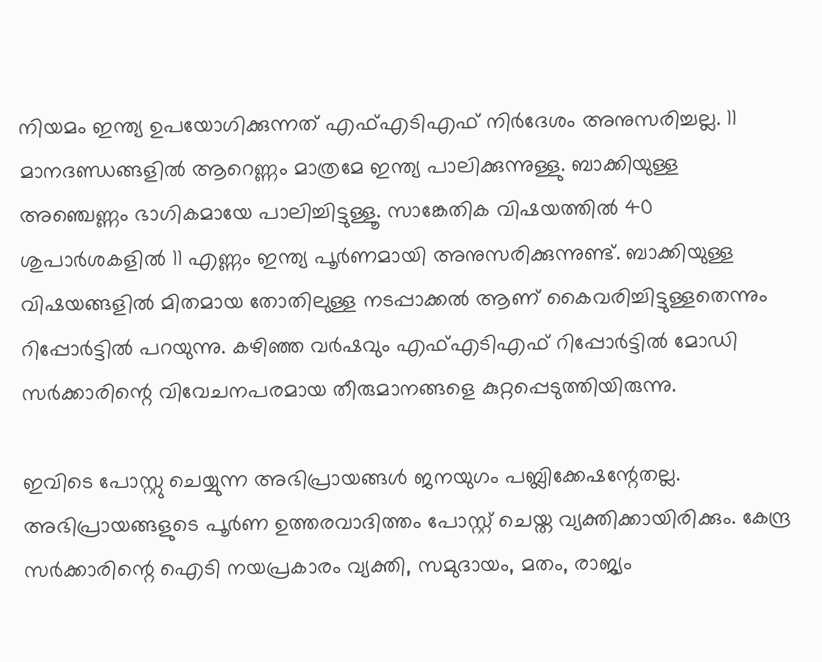നിയമം ഇന്ത്യ ഉപയോഗിക്കുന്നത് എഫ്എടിഎഫ് നിര്‍ദേശം അനുസരിച്ചല്ല. 11 മാനദണ്ഡങ്ങളില്‍ ആറെണ്ണം മാത്രമേ ഇന്ത്യ പാലിക്കുന്നുള്ളു. ബാക്കിയുള്ള അഞ്ചെണ്ണം ഭാഗികമായേ പാലിച്ചിട്ടുള്ളൂ. സാങ്കേതിക വിഷയത്തില്‍ 40 ശുപാര്‍ശകളില്‍ 11 എണ്ണം ഇന്ത്യ പൂര്‍ണമായി അനുസരിക്കുന്നുണ്ട്. ബാക്കിയുള്ള വിഷയങ്ങളില്‍ മിതമായ തോതിലുള്ള നടപ്പാക്കല്‍ ആണ് കൈവരിച്ചിട്ടുള്ളതെന്നും റിപ്പോര്‍ട്ടില്‍ പറയുന്നു. കഴിഞ്ഞ വര്‍ഷവും എഫ്എടിഎഫ് റിപ്പോര്‍ട്ടില്‍ മോഡി സര്‍ക്കാരിന്റെ വിവേചനപരമായ തീരുമാനങ്ങളെ കുറ്റപ്പെടുത്തിയിരുന്നു.

ഇവിടെ പോസ്റ്റു ചെയ്യുന്ന അഭിപ്രായങ്ങള്‍ ജനയുഗം പബ്ലിക്കേഷന്റേതല്ല. അഭിപ്രായങ്ങളുടെ പൂര്‍ണ ഉത്തരവാദിത്തം പോസ്റ്റ് ചെയ്ത വ്യക്തിക്കായിരിക്കും. കേന്ദ്ര സര്‍ക്കാരിന്റെ ഐടി നയപ്രകാരം വ്യക്തി, സമുദായം, മതം, രാജ്യം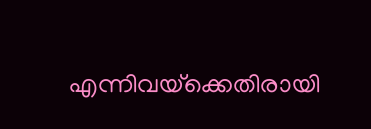എന്നിവയ്‌ക്കെതിരായി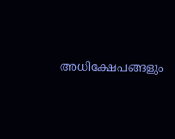അധിക്ഷേപങ്ങളും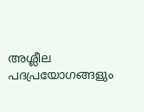അശ്ലീല പദപ്രയോഗങ്ങളും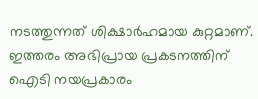നടത്തുന്നത് ശിക്ഷാര്‍ഹമായ കുറ്റമാണ്. ഇത്തരം അഭിപ്രായ പ്രകടനത്തിന് ഐടി നയപ്രകാരം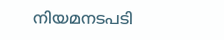നിയമനടപടി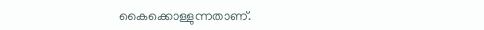കൈക്കൊള്ളുന്നതാണ്.